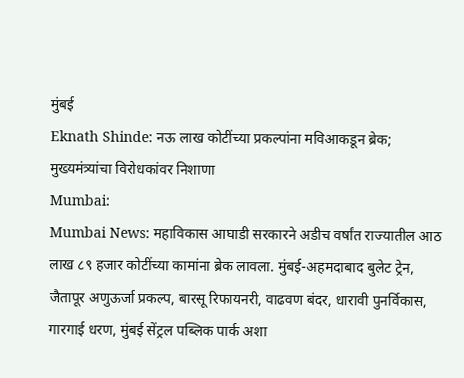मुंबई
Eknath Shinde: नऊ लाख कोटींच्या प्रकल्पांना मविआकडून ब्रेक; मुख्यमंत्र्यांचा विरोधकांवर निशाणा
Mumbai:
Mumbai News: महाविकास आघाडी सरकारने अडीच वर्षांत राज्यातील आठ लाख ८९ हजार कोटींच्या कामांना ब्रेक लावला. मुंबई-अहमदाबाद बुलेट ट्रेन, जैतापूर अणुऊर्जा प्रकल्प, बारसू रिफायनरी, वाढवण बंदर, धारावी पुनर्विकास, गारगाई धरण, मुंबई सेंट्रल पब्लिक पार्क अशा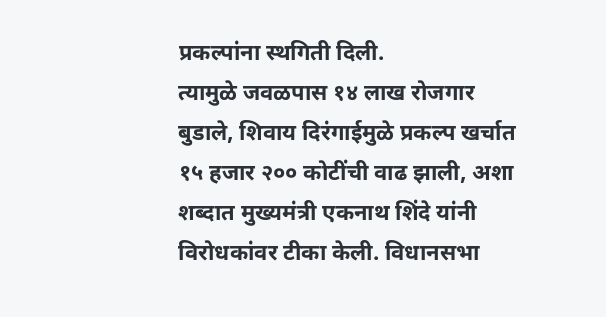प्रकल्पांना स्थगिती दिली.
त्यामुळे जवळपास १४ लाख रोजगार बुडाले, शिवाय दिरंगाईमुळे प्रकल्प खर्चात १५ हजार २०० कोटींची वाढ झाली, अशा शब्दात मुख्यमंत्री एकनाथ शिंदे यांनी विरोधकांवर टीका केली. विधानसभा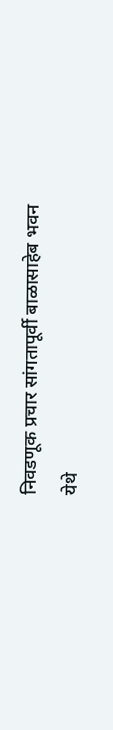निवडणूक प्रचार सांगतापूर्वी बाळासाहेब भवन येथे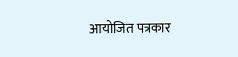आयोजित पत्रकार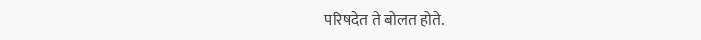परिषदेत ते बोलत होते.